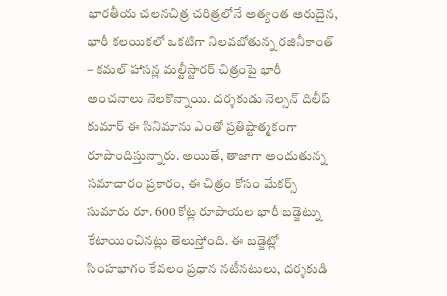భారతీయ చలనచిత్ర చరిత్రలోనే అత్యంత అరుదైన, భారీ కలయికలో ఒకటిగా నిలవబోతున్న రజినీకాంత్ – కమల్ హాసన్ల మల్టీస్టారర్ చిత్రంపై భారీ అంచనాలు నెలకొన్నాయి. దర్శకుడు నెల్సన్ దిలీప్ కుమార్ ఈ సినిమాను ఎంతో ప్రతిష్టాత్మకంగా రూపొందిస్తున్నారు. అయితే, తాజాగా అందుతున్న సమాచారం ప్రకారం, ఈ చిత్రం కోసం మేకర్స్ సుమారు రూ. 600 కోట్ల రూపాయల భారీ బడ్జెట్ను కేటాయించినట్లు తెలుస్తోంది. ఈ బడ్జెట్లో సింహభాగం కేవలం ప్రధాన నటీనటులు, దర్శకుడి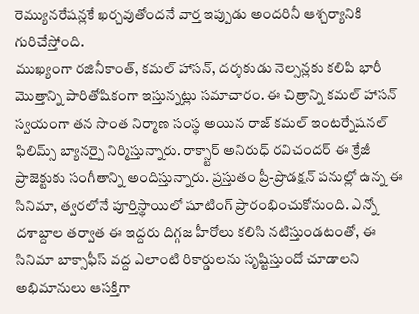రెమ్యునరేషన్లకే ఖర్చవుతోందనే వార్త ఇప్పుడు అందరినీ ఆశ్చర్యానికి గురిచేస్తోంది.
ముఖ్యంగా రజినీకాంత్, కమల్ హాసన్, దర్శకుడు నెల్సన్లకు కలిపి భారీ మొత్తాన్ని పారితోషికంగా ఇస్తున్నట్లు సమాచారం. ఈ చిత్రాన్ని కమల్ హాసన్ స్వయంగా తన సొంత నిర్మాణ సంస్థ అయిన రాజ్ కమల్ ఇంటర్నేషనల్ ఫిలిమ్స్ బ్యానర్పై నిర్మిస్తున్నారు. రాక్స్టార్ అనిరుధ్ రవిచందర్ ఈ క్రేజీ ప్రాజెక్టుకు సంగీతాన్ని అందిస్తున్నారు. ప్రస్తుతం ప్రీ-ప్రొడక్షన్ పనుల్లో ఉన్న ఈ సినిమా, త్వరలోనే పూర్తిస్థాయిలో షూటింగ్ ప్రారంభించుకోనుంది. ఎన్నో దశాబ్దాల తర్వాత ఈ ఇద్దరు దిగ్గజ హీరోలు కలిసి నటిస్తుండటంతో, ఈ సినిమా బాక్సాఫీస్ వద్ద ఎలాంటి రికార్డులను సృష్టిస్తుందో చూడాలని అభిమానులు ఆసక్తిగా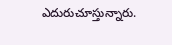ఎదురుచూస్తున్నారు.